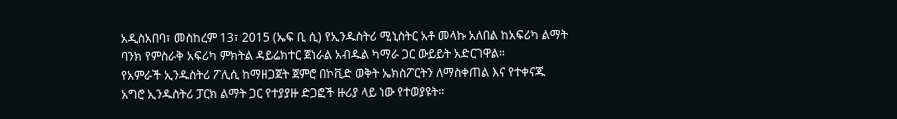አዲስአበባ፣ መስከረም 13፣ 2015 (ኤፍ ቢ ሲ) የኢንዱስትሪ ሚኒስትር አቶ መላኩ አለበል ከአፍሪካ ልማት ባንክ የምስራቅ አፍሪካ ምክትል ዳይሬክተር ጀነራል አብዱል ካማራ ጋር ውይይት አድርገዋል።
የአምራች ኢንዱስትሪ ፖሊሲ ከማዘጋጀት ጀምሮ በኮቪድ ወቅት ኤክስፖርትን ለማስቀጠል እና የተቀናጁ አግሮ ኢንዱስትሪ ፓርክ ልማት ጋር የተያያዙ ድጋፎች ዙሪያ ላይ ነው የተወያዩት።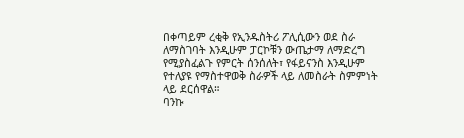በቀጣይም ረቂቅ የኢንዱስትሪ ፖሊሲውን ወደ ስራ ለማስገባት እንዲሁም ፓርኮቹን ውጤታማ ለማድረግ የሚያስፈልጉ የምርት ሰንሰለት፣ የፋይናንስ እንዲሁም የተለያዩ የማስተዋወቅ ስራዎች ላይ ለመስራት ስምምነት ላይ ደርሰዋል።
ባንኩ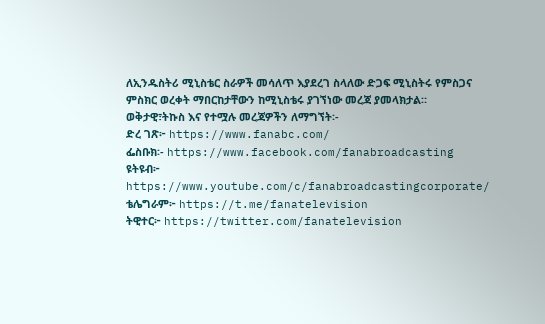ለኢንዱስትሪ ሚኒስቴር ስራዎች መሳለጥ እያደረገ ስላለው ድጋፍ ሚኒስትሩ የምስጋና ምስክር ወረቀት ማበርከታቸውን ከሚኒስቴሩ ያገኘነው መረጃ ያመላክታል።
ወቅታዊ፣ትኩስ እና የተሟሉ መረጃዎችን ለማግኘት፡-
ድረ ገጽ፦ https://www.fanabc.com/
ፌስቡክ፡- https://www.facebook.com/fanabroadcasting
ዩትዩብ፦ https://www.youtube.com/c/fanabroadcastingcorporate/
ቴሌግራም፦ https://t.me/fanatelevision
ትዊተር፦ https://twitter.com/fanatelevision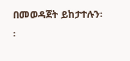በመወዳጀት ይከታተሉን፡፡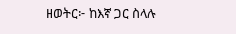ዘወትር፦ ከእኛ ጋር ስላሉ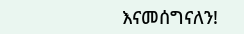እናመሰግናለን!